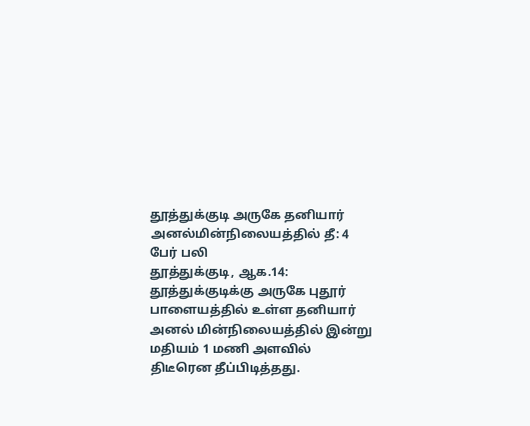தூத்துக்குடி அருகே தனியார் அனல்மின்நிலையத்தில் தீ: 4 பேர் பலி
தூத்துக்குடி, ஆக.14: தூத்துக்குடிக்கு அருகே புதூர் பாளையத்தில் உள்ள தனியார் அனல் மின்நிலையத்தில் இன்று மதியம் 1 மணி அளவில் திடீரென தீப்பிடித்தது.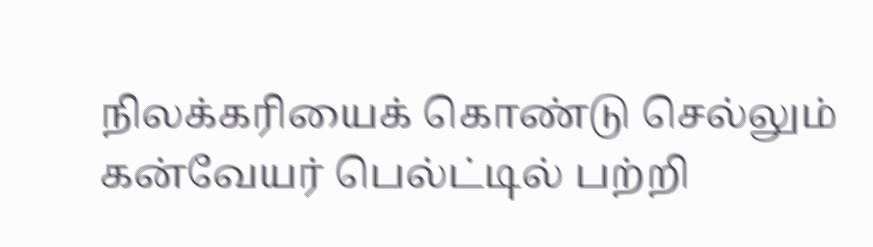நிலக்கரியைக் கொண்டு செல்லும் கன்வேயர் பெல்ட்டில் பற்றி